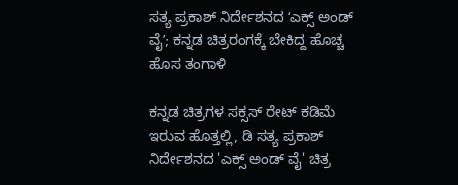ಸತ್ಯ ಪ್ರಕಾಶ್ ನಿರ್ದೇಶನದ ʻಎಕ್ಸ್ ಅಂಡ್ ವೈʼ; ಕನ್ನಡ ಚಿತ್ರರಂಗಕ್ಕೆ ಬೇಕಿದ್ದ ಹೊಚ್ಚ ಹೊಸ ತಂಗಾಳಿ

ಕನ್ನಡ ಚಿತ್ರಗಳ ಸಕ್ಸಸ್‌ ರೇಟ್‌ ಕಡಿಮೆ ಇರುವ ಹೊತ್ತಲ್ಲಿ, ಡಿ ಸತ್ಯ ಪ್ರಕಾಶ್ ನಿರ್ದೇಶನದ 'ಎಕ್ಸ್ ಅಂಡ್ ವೈ' ಚಿತ್ರ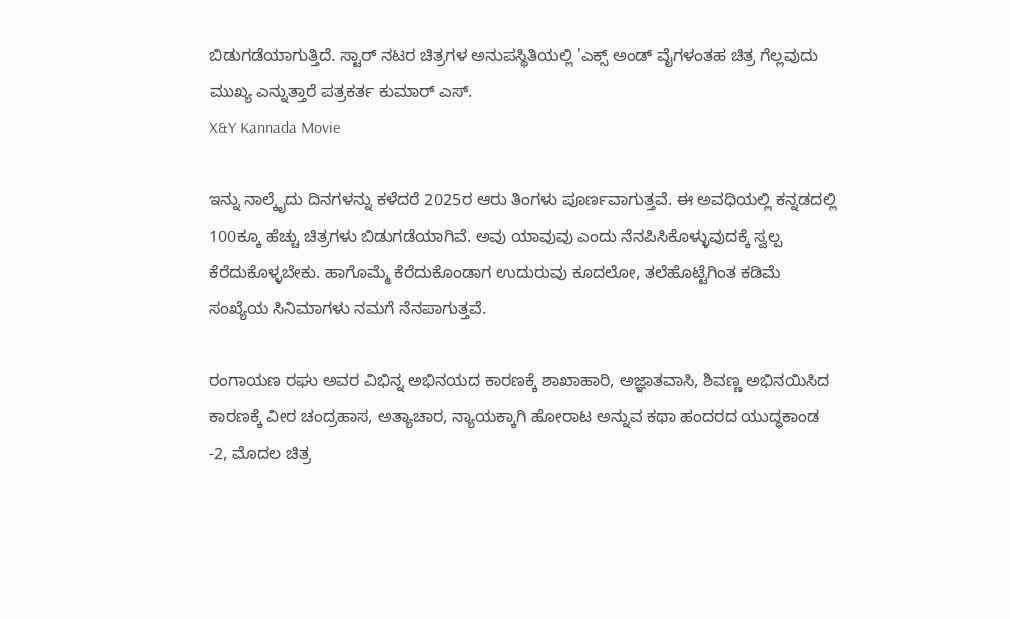ಬಿಡುಗಡೆಯಾಗುತ್ತಿದೆ. ಸ್ಟಾರ್ ನಟರ ಚಿತ್ರಗಳ ಅನುಪಸ್ಥಿತಿಯಲ್ಲಿ 'ಎಕ್ಸ್ ಅಂಡ್ ವೈಗಳಂತಹ ಚಿತ್ರ ಗೆಲ್ಲವುದು ಮುಖ್ಯ ಎನ್ನುತ್ತಾರೆ ಪತ್ರಕರ್ತ ಕುಮಾರ್‌ ಎಸ್‌.
X&Y Kannada Movie

ಇನ್ನು ನಾಲ್ಕೈದು ದಿನಗಳನ್ನು ಕಳೆದರೆ 2025ರ ಆರು ತಿಂಗಳು ಪೂರ್ಣವಾಗುತ್ತವೆ. ಈ ಅವಧಿಯಲ್ಲಿ ಕನ್ನಡದಲ್ಲಿ 100ಕ್ಕೂ ಹೆಚ್ಚು ಚಿತ್ರಗಳು ಬಿಡುಗಡೆಯಾಗಿವೆ. ಅವು ಯಾವುವು ಎಂದು ನೆನಪಿಸಿಕೊಳ್ಳುವುದಕ್ಕೆ ಸ್ವಲ್ಪ ಕೆರೆದುಕೊಳ್ಳಬೇಕು. ಹಾಗೊಮ್ಮೆ ಕೆರೆದುಕೊಂಡಾಗ ಉದುರುವು ಕೂದಲೋ, ತಲೆಹೊಟ್ಟೆಗಿಂತ ಕಡಿಮೆ ಸಂಖ್ಯೆಯ ಸಿನಿಮಾಗಳು ನಮಗೆ ನೆನಪಾಗುತ್ತವೆ.

ರಂಗಾಯಣ ರಘು ಅವರ ವಿಭಿನ್ನ ಅಭಿನಯದ ಕಾರಣಕ್ಕೆ ಶಾಖಾಹಾರಿ, ಅಜ್ಞಾತವಾಸಿ, ಶಿವಣ್ಣ ಅಭಿನಯಿಸಿದ ಕಾರಣಕ್ಕೆ ವೀರ ಚಂದ್ರಹಾಸ, ಅತ್ಯಾಚಾರ, ನ್ಯಾಯಕ್ಕಾಗಿ ಹೋರಾಟ ಅನ್ನುವ ಕಥಾ ಹಂದರದ ಯುದ್ಧಕಾಂಡ -2, ಮೊದಲ ಚಿತ್ರ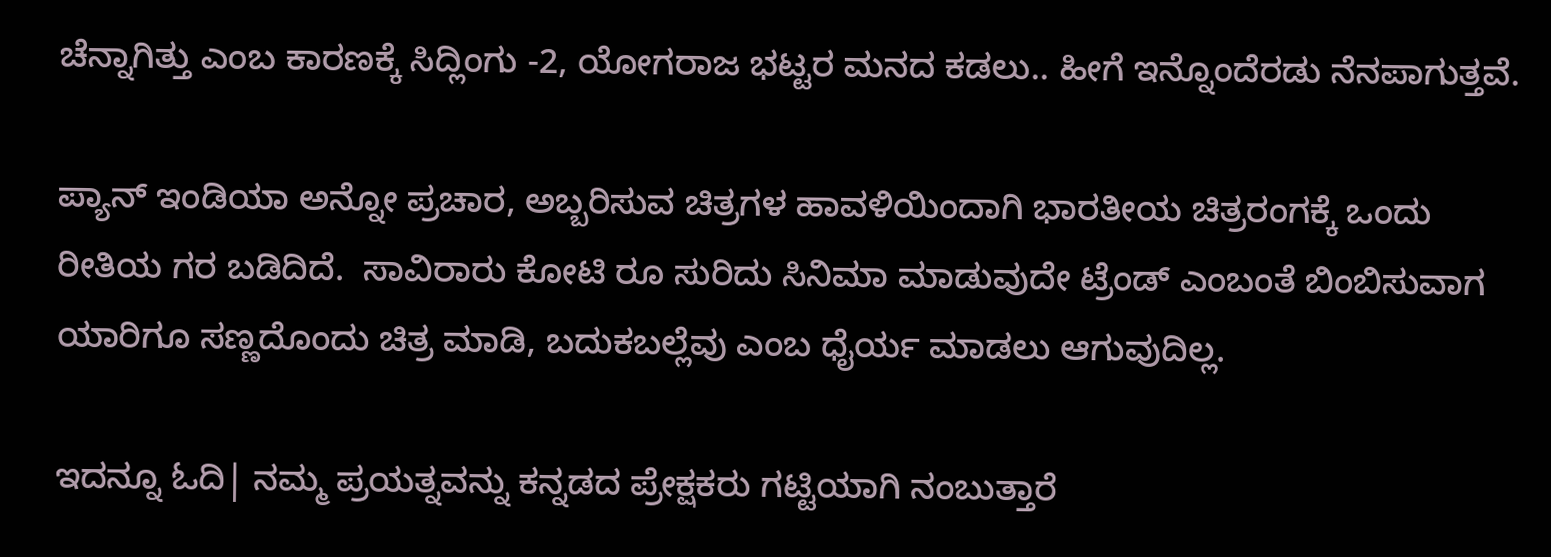ಚೆನ್ನಾಗಿತ್ತು ಎಂಬ ಕಾರಣಕ್ಕೆ ಸಿದ್ಲಿಂಗು -2, ಯೋಗರಾಜ ಭಟ್ಟರ ಮನದ ಕಡಲು.. ಹೀಗೆ ಇನ್ನೊಂದೆರಡು ನೆನಪಾಗುತ್ತವೆ.

ಪ್ಯಾನ್ ಇಂಡಿಯಾ ಅನ್ನೋ ಪ್ರಚಾರ, ಅಬ್ಬರಿಸುವ ಚಿತ್ರಗಳ ಹಾವಳಿಯಿಂದಾಗಿ ಭಾರತೀಯ ಚಿತ್ರರಂಗಕ್ಕೆ ಒಂದು ರೀತಿಯ ಗರ ಬಡಿದಿದೆ.  ಸಾವಿರಾರು ಕೋಟಿ ರೂ ಸುರಿದು ಸಿನಿಮಾ ಮಾಡುವುದೇ ಟ್ರೆಂಡ್ ಎಂಬಂತೆ ಬಿಂಬಿಸುವಾಗ ಯಾರಿಗೂ ಸಣ್ಣದೊಂದು ಚಿತ್ರ ಮಾಡಿ, ಬದುಕಬಲ್ಲೆವು ಎಂಬ ಧೈರ್ಯ ಮಾಡಲು ಆಗುವುದಿಲ್ಲ.

ಇದನ್ನೂ ಓದಿ| ನಮ್ಮ ಪ್ರಯತ್ನವನ್ನು ಕನ್ನಡದ ಪ್ರೇಕ್ಷಕರು ಗಟ್ಟಿಯಾಗಿ ನಂಬುತ್ತಾರೆ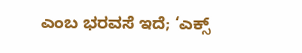ಎಂಬ ಭರವಸೆ ಇದೆ; ‘ಎಕ್ಸ್‌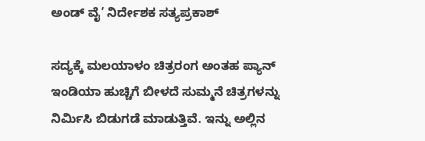ಅಂಡ್‌ ವೈ’ ನಿರ್ದೇಶಕ ಸತ್ಯಪ್ರಕಾಶ್‌

ಸದ್ಯಕ್ಕೆ ಮಲಯಾಳಂ ಚಿತ್ರರಂಗ ಅಂತಹ ಪ್ಯಾನ್ ಇಂಡಿಯಾ ಹುಚ್ಚಿಗೆ ಬೀಳದೆ ಸುಮ್ಮನೆ ಚಿತ್ರಗಳನ್ನು ನಿರ್ಮಿಸಿ ಬಿಡುಗಡೆ ಮಾಡುತ್ತಿವೆ. ಇನ್ನು ಅಲ್ಲಿನ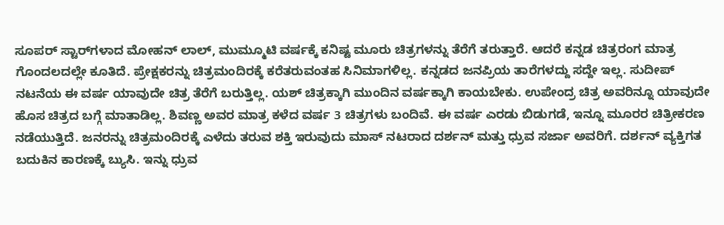ಸೂಪರ್ ಸ್ಟಾರ್‌ಗಳಾದ ಮೋಹನ್‌ ಲಾಲ್‌, ಮುಮ್ಮೂಟಿ ವರ್ಷಕ್ಕೆ ಕನಿಷ್ಟ ಮೂರು ಚಿತ್ರಗಳನ್ನು ತೆರೆಗೆ ತರುತ್ತಾರೆ. ಆದರೆ ಕನ್ನಡ ಚಿತ್ರರಂಗ ಮಾತ್ರ ಗೊಂದಲದಲ್ಲೇ ಕೂತಿದೆ. ಪ್ರೇಕ್ಷಕರನ್ನು ಚಿತ್ರಮಂದಿರಕ್ಕೆ ಕರೆತರುವಂತಹ ಸಿನಿಮಾಗಳಿಲ್ಲ. ಕನ್ನಡದ ಜನಪ್ರಿಯ ತಾರೆಗಳದ್ದು ಸದ್ದೇ ಇಲ್ಲ. ಸುದೀಪ್  ನಟನೆಯ ಈ ವರ್ಷ ಯಾವುದೇ ಚಿತ್ರ ತೆರೆಗೆ ಬರುತ್ತಿಲ್ಲ. ಯಶ್ ಚಿತ್ರಕ್ಕಾಗಿ ಮುಂದಿನ ವರ್ಷಕ್ಕಾಗಿ ಕಾಯಬೇಕು. ಉಪೇಂದ್ರ ಚಿತ್ರ ಅವರಿನ್ನೂ ಯಾವುದೇ ಹೊಸ ಚಿತ್ರದ ಬಗ್ಗೆ ಮಾತಾಡಿಲ್ಲ. ಶಿವಣ್ಣ ಅವರ ಮಾತ್ರ ಕಳೆದ ವರ್ಷ 3 ಚಿತ್ರಗಳು ಬಂದಿವೆ. ಈ ವರ್ಷ ಎರಡು ಬಿಡುಗಡೆ, ಇನ್ನೂ ಮೂರರ ಚಿತ್ರೀಕರಣ ನಡೆಯುತ್ತಿದೆ. ಜನರನ್ನು ಚಿತ್ರಮಂದಿರಕ್ಕೆ ಎಳೆದು ತರುವ ಶಕ್ತಿ ಇರುವುದು ಮಾಸ್‌ ನಟರಾದ ದರ್ಶನ್‌ ಮತ್ತು ಧ್ರುವ ಸರ್ಜಾ ಅವರಿಗೆ. ದರ್ಶನ್‌ ವ್ಯಕ್ತಿಗತ ಬದುಕಿನ ಕಾರಣಕ್ಕೆ ಬ್ಯುಸಿ. ಇನ್ನು ಧ್ರುವ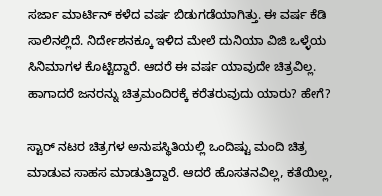ಸರ್ಜಾ ಮಾರ್ಟಿನ್‌ ಕಳೆದ ವರ್ಷ ಬಿಡುಗಡೆಯಾಗಿತ್ತು. ಈ ವರ್ಷ ಕೆಡಿ ಸಾಲಿನಲ್ಲಿದೆ. ನಿರ್ದೇಶನಕ್ಕೂ ಇಳಿದ ಮೇಲೆ ದುನಿಯಾ ವಿಜಿ ಒಳ್ಳೆಯ ಸಿನಿಮಾಗಳ ಕೊಟ್ಟಿದ್ದಾರೆ. ಆದರೆ ಈ ವರ್ಷ ಯಾವುದೇ ಚಿತ್ರವಿಲ್ಲ. ಹಾಗಾದರೆ ಜನರನ್ನು ಚಿತ್ರಮಂದಿರಕ್ಕೆ ಕರೆತರುವುದು ಯಾರು? ಹೇಗೆ?

ಸ್ಟಾರ್ ನಟರ ಚಿತ್ರಗಳ ಅನುಪಸ್ಥಿತಿಯಲ್ಲಿ ಒಂದಿಷ್ಟು ಮಂದಿ ಚಿತ್ರ ಮಾಡುವ ಸಾಹಸ ಮಾಡುತ್ತಿದ್ದಾರೆ. ಆದರೆ ಹೊಸತನವಿಲ್ಲ, ಕತೆಯಿಲ್ಲ,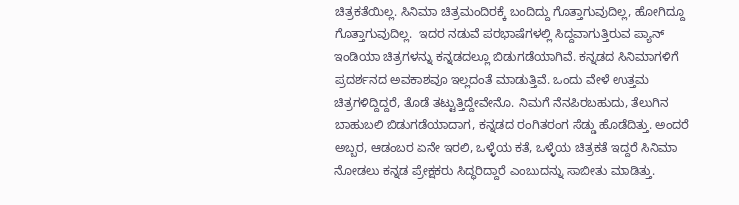ಚಿತ್ರಕತೆಯಿಲ್ಲ. ಸಿನಿಮಾ ಚಿತ್ರಮಂದಿರಕ್ಕೆ ಬಂದಿದ್ದು ಗೊತ್ತಾಗುವುದಿಲ್ಲ, ಹೋಗಿದ್ದೂ ಗೊತ್ತಾಗುವುದಿಲ್ಲ.  ಇದರ ನಡುವೆ ಪರಭಾಷೆಗಳಲ್ಲಿ ಸಿದ್ದವಾಗುತ್ತಿರುವ ಪ್ಯಾನ್ ಇಂಡಿಯಾ ಚಿತ್ರಗಳನ್ನು ಕನ್ನಡದಲ್ಲೂ ಬಿಡುಗಡೆಯಾಗಿವೆ. ಕನ್ನಡದ ಸಿನಿಮಾಗಳಿಗೆ ಪ್ರದರ್ಶನದ ಅವಕಾಶವೂ ಇಲ್ಲದಂತೆ ಮಾಡುತ್ತಿವೆ. ಒಂದು ವೇಳೆ ಉತ್ತಮ ಚಿತ್ರಗಳಿದ್ದಿದ್ದರೆ, ತೊಡೆ ತಟ್ಟುತ್ತಿದ್ದೇವೇನೊ. ನಿಮಗೆ ನೆನಪಿರಬಹುದು, ತೆಲುಗಿನ ಬಾಹುಬಲಿ ಬಿಡುಗಡೆಯಾದಾಗ, ಕನ್ನಡದ ರಂಗಿತರಂಗ ಸೆಡ್ಡು ಹೊಡೆದಿತ್ತು. ಅಂದರೆ ಅಬ್ಬರ, ಆಡಂಬರ ಏನೇ ಇರಲಿ, ಒಳ್ಳೆಯ ಕತೆ, ಒಳ್ಳೆಯ ಚಿತ್ರಕತೆ ಇದ್ದರೆ ಸಿನಿಮಾ ನೋಡಲು ಕನ್ನಡ ಪ್ರೇಕ್ಷಕರು ಸಿದ್ಧರಿದ್ದಾರೆ ಎಂಬುದನ್ನು ಸಾಬೀತು ಮಾಡಿತ್ತು.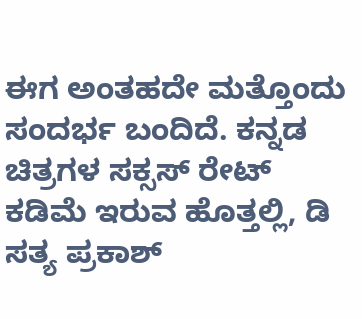ಈಗ ಅಂತಹದೇ ಮತ್ತೊಂದು ಸಂದರ್ಭ ಬಂದಿದೆ. ಕನ್ನಡ ಚಿತ್ರಗಳ ಸಕ್ಸಸ್‌ ರೇಟ್‌ ಕಡಿಮೆ ಇರುವ ಹೊತ್ತಲ್ಲಿ, ಡಿ ಸತ್ಯ ಪ್ರಕಾಶ್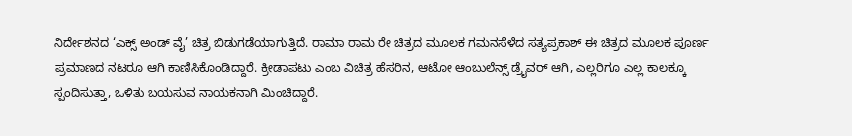ನಿರ್ದೇಶನದ ‘ಎಕ್ಸ್ ಅಂಡ್ ವೈ’ ಚಿತ್ರ ಬಿಡುಗಡೆಯಾಗುತ್ತಿದೆ. ರಾಮಾ ರಾಮ ರೇ ಚಿತ್ರದ ಮೂಲಕ ಗಮನಸೆಳೆದ ಸತ್ಯಪ್ರಕಾಶ್ ಈ ಚಿತ್ರದ ಮೂಲಕ ಪೂರ್ಣ ಪ್ರಮಾಣದ ನಟರೂ ಆಗಿ ಕಾಣಿಸಿಕೊಂಡಿದ್ದಾರೆ. ಕ್ರೀಡಾಪಟು ಎಂಬ ವಿಚಿತ್ರ ಹೆಸರಿನ, ಆಟೋ ಆಂಬುಲೆನ್ಸ್ ಡ್ರೈವರ್ ಆಗಿ, ಎಲ್ಲರಿಗೂ ಎಲ್ಲ ಕಾಲಕ್ಕೂ ಸ್ಪಂದಿಸುತ್ತಾ, ಒಳಿತು ಬಯಸುವ ನಾಯಕನಾಗಿ ಮಿಂಚಿದ್ದಾರೆ.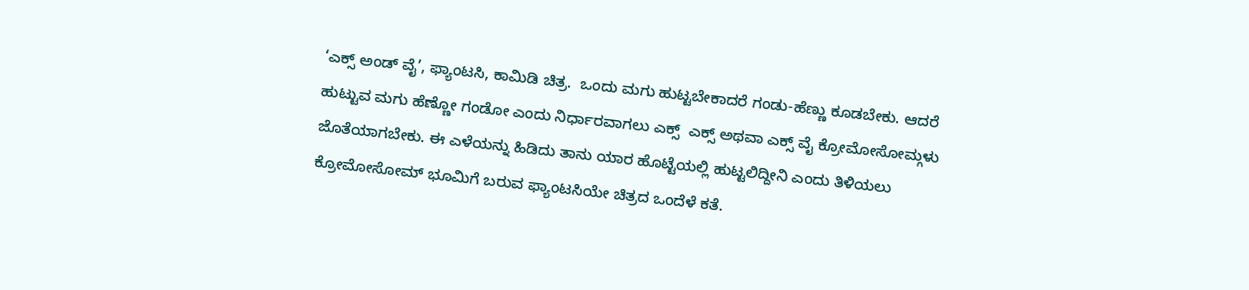‘ಎಕ್ಸ್ ಅಂಡ್ ವೈ’, ಫ್ಯಾಂಟಸಿ, ಕಾಮಿಡಿ ಚಿತ್ರ.  ಒಂದು ಮಗು ಹುಟ್ಟಬೇಕಾದರೆ ಗಂಡು-ಹೆಣ್ಣು ಕೂಡಬೇಕು. ಆದರೆ ಹುಟ್ಟುವ ಮಗು ಹೆಣ್ಣೋ ಗಂಡೋ ಎಂದು ನಿರ್ಧಾರವಾಗಲು ಎಕ್ಸ್  ಎಕ್ಸ್ ಅಥವಾ ಎಕ್ಸ್ ವೈ ಕ್ರೋಮೋಸೋಮ್ಗಳು ಜೊತೆಯಾಗಬೇಕು. ಈ ಎಳೆಯನ್ನು ಹಿಡಿದು ತಾನು ಯಾರ ಹೊಟ್ಟೆಯಲ್ಲಿ ಹುಟ್ಟಲಿದ್ದೀನಿ ಎಂದು ತಿಳಿಯಲು ಕ್ರೋಮೋಸೋಮ್ ಭೂಮಿಗೆ ಬರುವ ಫ್ಯಾಂಟಸಿಯೇ ಚಿತ್ರದ ಒಂದೆಳೆ ಕತೆ.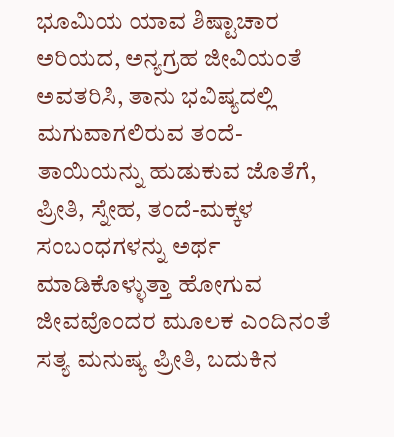ಭೂಮಿಯ ಯಾವ ಶಿಷ್ಟಾಚಾರ ಅರಿಯದ, ಅನ್ಯಗ್ರಹ ಜೀವಿಯಂತೆ ಅವತರಿಸಿ, ತಾನು ಭವಿಷ್ಯದಲ್ಲಿ ಮಗುವಾಗಲಿರುವ ತಂದೆ-ತಾಯಿಯನ್ನು ಹುಡುಕುವ ಜೊತೆಗೆ, ಪ್ರೀತಿ, ಸ್ನೇಹ, ತಂದೆ-ಮಕ್ಕಳ ಸಂಬಂಧಗಳನ್ನು ಅರ್ಥ ಮಾಡಿಕೊಳ್ಳುತ್ತಾ ಹೋಗುವ ಜೀವವೊಂದರ ಮೂಲಕ ಎಂದಿನಂತೆ ಸತ್ಯ ಮನುಷ್ಯ ಪ್ರೀತಿ, ಬದುಕಿನ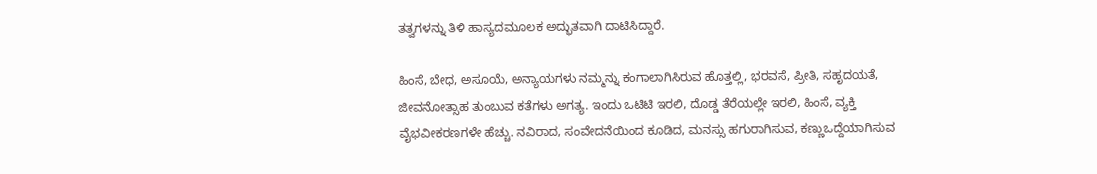ತತ್ವಗಳನ್ನು ತಿಳಿ ಹಾಸ್ಯದಮೂಲಕ ಅದ್ಭುತವಾಗಿ ದಾಟಿಸಿದ್ದಾರೆ.

ಹಿಂಸೆ, ಬೇಧ, ಅಸೂಯೆ, ಅನ್ಯಾಯಗಳು ನಮ್ಮನ್ನು ಕಂಗಾಲಾಗಿಸಿರುವ ಹೊತ್ತಲ್ಲಿ, ಭರವಸೆ, ಪ್ರೀತಿ, ಸಹೃದಯತೆ, ಜೀವನೋತ್ಸಾಹ ತುಂಬುವ ಕತೆಗಳು ಅಗತ್ಯ. ಇಂದು ಒಟಿಟಿ ಇರಲಿ, ದೊಡ್ಡ ತೆರೆಯಲ್ಲೇ ಇರಲಿ, ಹಿಂಸೆ, ವ್ಯಕ್ತಿ ವೈಭವೀಕರಣಗಳೇ ಹೆಚ್ಚು. ನವಿರಾದ, ಸಂವೇದನೆಯಿಂದ ಕೂಡಿದ, ಮನಸ್ಸು ಹಗುರಾಗಿಸುವ, ಕಣ್ಣುಒದ್ದೆಯಾಗಿಸುವ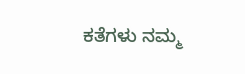ಕತೆಗಳು ನಮ್ಮ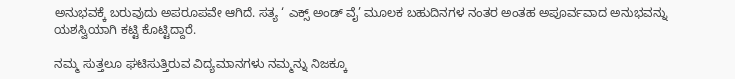ಅನುಭವಕ್ಕೆ ಬರುವುದು ಅಪರೂಪವೇ ಆಗಿದೆ. ಸತ್ಯ ‘ ಎಕ್ಸ್ ಅಂಡ್ ವೈ’ ಮೂಲಕ ಬಹುದಿನಗಳ ನಂತರ ಅಂತಹ ಅಪೂರ್ವವಾದ ಅನುಭವನ್ನು ಯಶಸ್ವಿಯಾಗಿ ಕಟ್ಟಿ ಕೊಟ್ಟಿದ್ದಾರೆ.

ನಮ್ಮ ಸುತ್ತಲೂ ಘಟಿಸುತ್ತಿರುವ ವಿದ್ಯಮಾನಗಳು ನಮ್ಮನ್ನು ನಿಜಕ್ಕೂ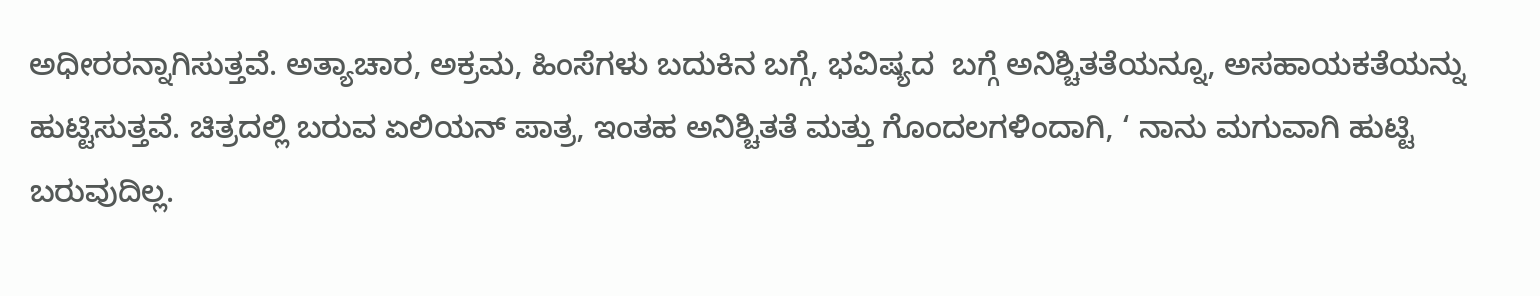ಅಧೀರರನ್ನಾಗಿಸುತ್ತವೆ. ಅತ್ಯಾಚಾರ, ಅಕ್ರಮ, ಹಿಂಸೆಗಳು ಬದುಕಿನ ಬಗ್ಗೆ, ಭವಿಷ್ಯದ  ಬಗ್ಗೆ ಅನಿಶ್ಚಿತತೆಯನ್ನೂ, ಅಸಹಾಯಕತೆಯನ್ನು ಹುಟ್ಟಿಸುತ್ತವೆ. ಚಿತ್ರದಲ್ಲಿ ಬರುವ ಏಲಿಯನ್ ಪಾತ್ರ, ಇಂತಹ ಅನಿಶ್ಚಿತತೆ ಮತ್ತು ಗೊಂದಲಗಳಿಂದಾಗಿ, ‘ ನಾನು ಮಗುವಾಗಿ ಹುಟ್ಟಿ ಬರುವುದಿಲ್ಲ.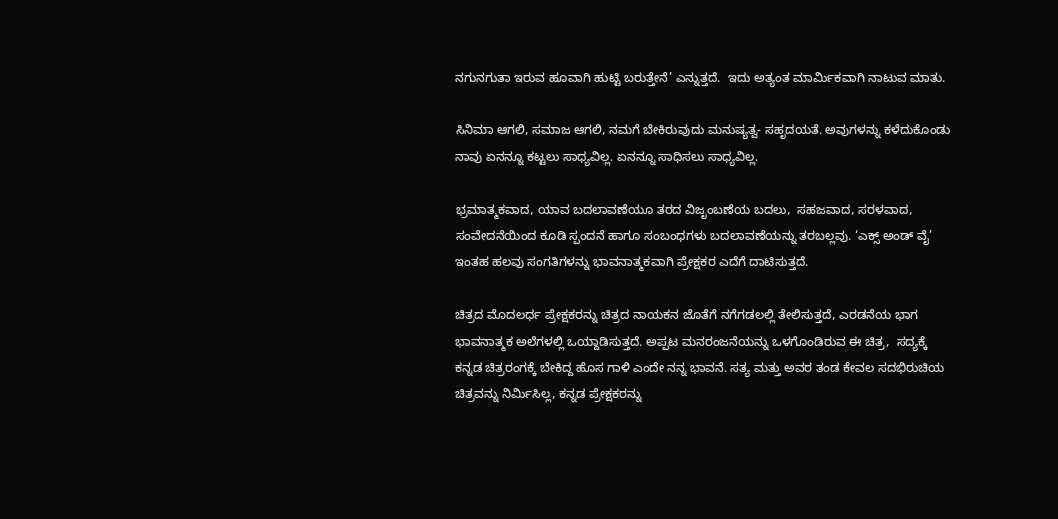ನಗುನಗುತಾ ಇರುವ ಹೂವಾಗಿ ಹುಟ್ಟಿ ಬರುತ್ತೇನೆ’ ಎನ್ನುತ್ತದೆ.  ಇದು ಅತ್ಯಂತ ಮಾರ್ಮಿಕವಾಗಿ ನಾಟುವ ಮಾತು.

ಸಿನಿಮಾ ಆಗಲಿ, ಸಮಾಜ ಆಗಲಿ, ನಮಗೆ ಬೇಕಿರುವುದು ಮನುಷ್ಯತ್ವ- ಸಹೃದಯತೆ. ಅವುಗಳನ್ನು ಕಳೆದುಕೊಂಡು ನಾವು ಏನನ್ನೂ ಕಟ್ಟಲು ಸಾಧ್ಯವಿಲ್ಲ. ಏನನ್ನೂ ಸಾಧಿಸಲು ಸಾಧ್ಯವಿಲ್ಲ.

ಭ್ರಮಾತ್ಮಕವಾದ, ಯಾವ ಬದಲಾವಣೆಯೂ ತರದ ವಿಜೃಂಬಣೆಯ ಬದಲು,  ಸಹಜವಾದ, ಸರಳವಾದ, ಸಂವೇದನೆಯಿಂದ ಕೂಡಿ ಸ್ಪಂದನೆ ಹಾಗೂ ಸಂಬಂಧಗಳು ಬದಲಾವಣೆಯನ್ನು ತರಬಲ್ಲವು. ‘ಎಕ್ಸ್ ಅಂಡ್ ವೈ’ ಇಂತಹ ಹಲವು ಸಂಗತಿಗಳನ್ನು ಭಾವನಾತ್ಮಕವಾಗಿ ಪ್ರೇಕ್ಷಕರ ಎದೆಗೆ ದಾಟಿಸುತ್ತದೆ.

ಚಿತ್ರದ ಮೊದಲರ್ಧ ಪ್ರೇಕ್ಷಕರನ್ನು ಚಿತ್ರದ ನಾಯಕನ ಜೊತೆಗೆ ನಗೆಗಡಲಲ್ಲಿ ತೇಲಿಸುತ್ತದೆ, ಎರಡನೆಯ ಭಾಗ ಭಾವನಾತ್ಮಕ ಅಲೆಗಳಲ್ಲಿ ಒಯ್ದಾಡಿಸುತ್ತದೆ. ಅಪ್ಪಟ ಮನರಂಜನೆಯನ್ನು ಒಳಗೊಂಡಿರುವ ಈ ಚಿತ್ರ,  ಸದ್ಯಕ್ಕೆ ಕನ್ನಡ ಚಿತ್ರರಂಗಕ್ಕೆ ಬೇಕಿದ್ದ ಹೊಸ ಗಾಳಿ ಎಂದೇ ನನ್ನ ಭಾವನೆ. ಸತ್ಯ ಮತ್ತು ಅವರ ತಂಡ ಕೇವಲ ಸದಭಿರುಚಿಯ ಚಿತ್ರವನ್ನು ನಿರ್ಮಿಸಿಲ್ಲ, ಕನ್ನಡ ಪ್ರೇಕ್ಷಕರನ್ನು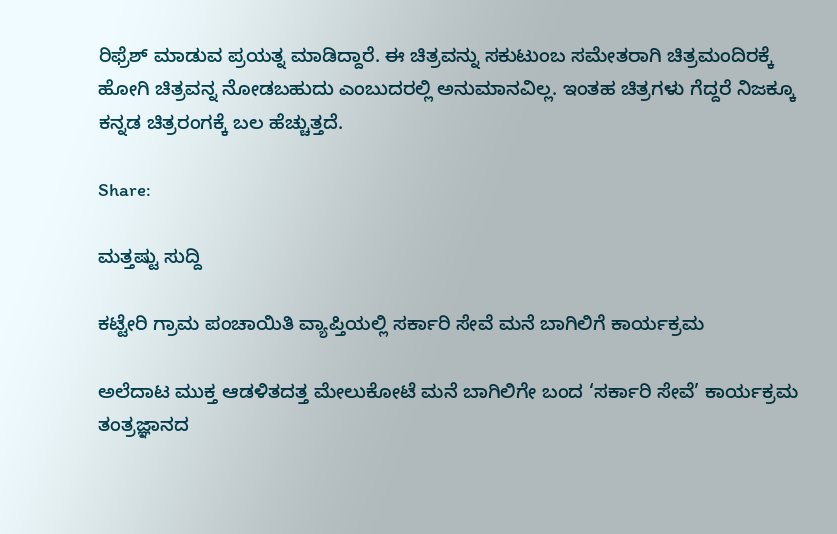ರಿಫ್ರೆಶ್ ಮಾಡುವ ಪ್ರಯತ್ನ ಮಾಡಿದ್ದಾರೆ. ಈ ಚಿತ್ರವನ್ನು ಸಕುಟುಂಬ ಸಮೇತರಾಗಿ ಚಿತ್ರಮಂದಿರಕ್ಕೆ ಹೋಗಿ ಚಿತ್ರವನ್ನ ನೋಡಬಹುದು ಎಂಬುದರಲ್ಲಿ ಅನುಮಾನವಿಲ್ಲ. ಇಂತಹ ಚಿತ್ರಗಳು ಗೆದ್ದರೆ ನಿಜಕ್ಕೂ ಕನ್ನಡ ಚಿತ್ರರಂಗಕ್ಕೆ ಬಲ ಹೆಚ್ಚುತ್ತದೆ.

Share:

ಮತ್ತಷ್ಟು ಸುದ್ದಿ

ಕಟ್ಟೇರಿ ಗ್ರಾಮ ಪಂಚಾಯಿತಿ ವ್ಯಾಪ್ತಿಯಲ್ಲಿ ಸರ್ಕಾರಿ ಸೇವೆ ಮನೆ ಬಾಗಿಲಿಗೆ ಕಾರ್ಯಕ್ರಮ

ಅಲೆದಾಟ ಮುಕ್ತ ಆಡಳಿತದತ್ತ ಮೇಲುಕೋಟೆ ಮನೆ ಬಾಗಿಲಿಗೇ ಬಂದ ‘ಸರ್ಕಾರಿ ಸೇವೆ’ ಕಾರ್ಯಕ್ರಮ  ತಂತ್ರಜ್ಞಾನದ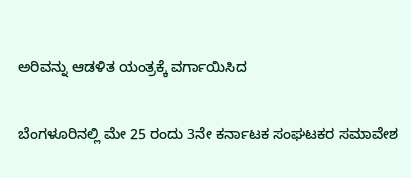ಅರಿವನ್ನು ಆಡಳಿತ ಯಂತ್ರಕ್ಕೆ ವರ್ಗಾಯಿಸಿದ

ಬೆಂಗಳೂರಿನಲ್ಲಿ ಮೇ 25 ರಂದು 3ನೇ ಕರ್ನಾಟಕ ಸಂಘಟಕರ ಸಮಾವೇಶ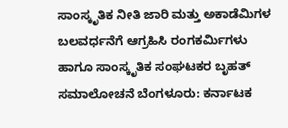ಸಾಂಸ್ಕೃತಿಕ ನೀತಿ ಜಾರಿ ಮತ್ತು ಅಕಾಡೆಮಿಗಳ ಬಲವರ್ಧನೆಗೆ ಆಗ್ರಹಿಸಿ ರಂಗಕರ್ಮಿಗಳು ಹಾಗೂ ಸಾಂಸ್ಕೃತಿಕ ಸಂಘಟಕರ ಬೃಹತ್‌ ಸಮಾಲೋಚನೆ ಬೆಂಗಳೂರು: ಕರ್ನಾಟಕ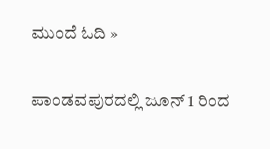ಮುಂದೆ ಓದಿ »

ಪಾಂಡವಪುರದಲ್ಲಿ ಜೂನ್ 1 ರಿಂದ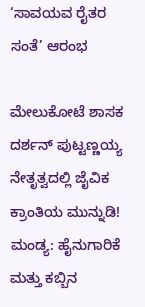‘ಸಾವಯವ ರೈತರ ಸಂತೆ’ ಆರಂಭ

ಮೇಲುಕೋಟೆ ಶಾಸಕ ದರ್ಶನ್‌ ಪುಟ್ಟಣ್ಣಯ್ಯ ನೇತೃತ್ವದಲ್ಲಿ ಜೈವಿಕ ಕ್ರಾಂತಿಯ ಮುನ್ನುಡಿ! ಮಂಡ್ಯ: ಹೈನುಗಾರಿಕೆ ಮತ್ತು ಕಬ್ಬಿನ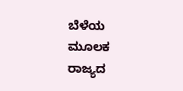ಬೆಳೆಯ ಮೂಲಕ ರಾಜ್ಯದ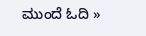ಮುಂದೆ ಓದಿ »